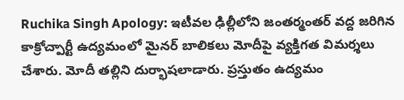Ruchika Singh Apology: ఇటీవల ఢిల్లీలోని జంతర్మంతర్ వద్ద జరిగిన కాక్రోచ్పార్టీ ఉద్యమంలో మైనర్ బాలికలు మోదీపై వ్యక్తిగత విమర్శలు చేశారు. మోదీ తల్లిని దుర్భాషలాడారు. ప్రస్తుతం ఉద్యమం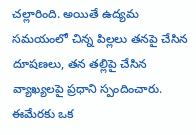చల్లారింది. అయితే ఉద్యమ సమయంలో చిన్న పిల్లలు తనపై చేసిన దూషణలు, తన తల్లిపై చేసిన వ్యాఖ్యలపై ప్రధాని స్పందించారు. ఈమేరకు ఒక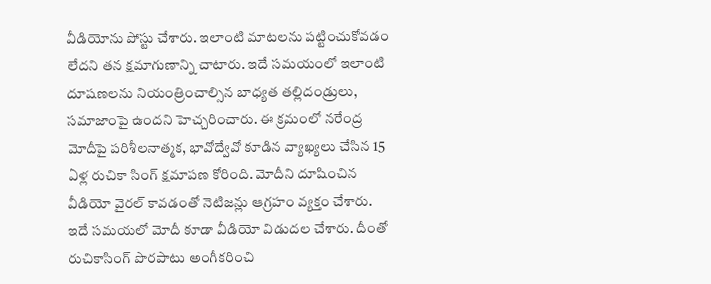వీడియోను పోస్టు చేశారు. ఇలాంటి మాటలను పట్టించుకోవడం లేదని తన క్షమాగుణాన్ని చాటారు. ఇదే సమయంలో ఇలాంటి దూషణలను నియంత్రించాల్సిన బాధ్యత తల్లిదండ్రులు, సమాజాంపై ఉందని హెచ్చరించారు. ఈ క్రమంలో నరేంద్ర మోదీపై పరిశీలనాత్మక, భావోద్వేవో కూడిన వ్యాఖ్యలు చేసిన 15 ఏళ్ల రుచికా సింగ్ క్షమాపణ కోరింది. మోదీని దూషించిన వీడియో వైరల్ కావడంతో నెటిజన్లు ఆగ్రహం వ్యక్తం చేశారు. ఇదే సమయలో మోదీ కూడా వీడియో విడుదల చేశారు. దీంతో రుచికాసింగ్ పొరపాటు అంగీకరించి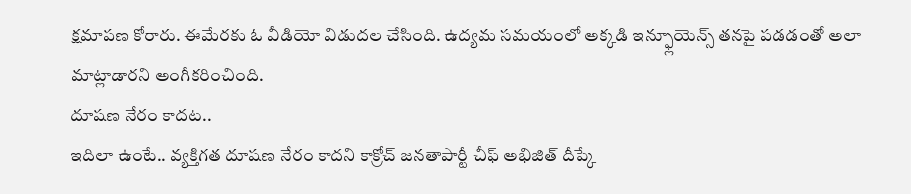క్షమాపణ కోరారు. ఈమేరకు ఓ వీడియో విడుదల చేసింది. ఉద్యమ సమయంలో అక్కడి ఇన్ఫ్లూయెన్స్ తనపై పడడంతో అలా మాట్లాడారని అంగీకరించింది.
దూషణ నేరం కాదట..
ఇదిలా ఉంటే.. వ్యక్తిగత దూషణ నేరం కాదని కాక్రోచ్ జనతాపార్టీ చీఫ్ అభిజిత్ దీప్కే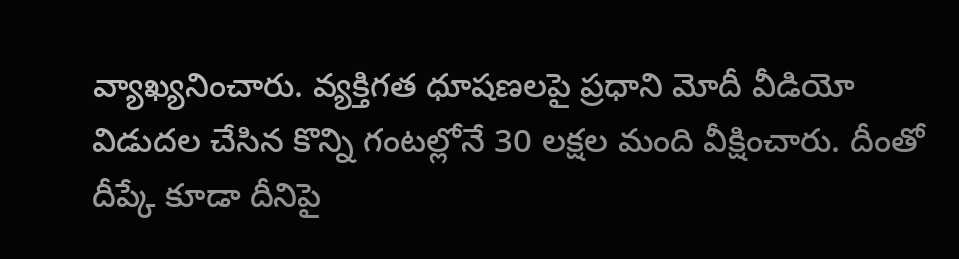వ్యాఖ్యనించారు. వ్యక్తిగత ధూషణలపై ప్రధాని మోదీ వీడియో విడుదల చేసిన కొన్ని గంటల్లోనే 30 లక్షల మంది వీక్షించారు. దీంతో దీప్కే కూడా దీనిపై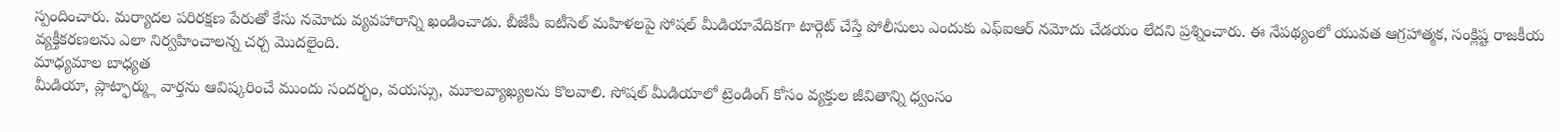స్పందించారు. మర్యాదల పరిరక్షణ పేరుతో కేసు నమోదు వ్యవహారాన్ని ఖండించాడు. బీజేపీ ఐటీసెల్ మహిళలపై సోషల్ మీడియావేదికగా టార్గెట్ చేస్తే పోలీసులు ఎందుకు ఎఫ్ఐఆర్ నమోదు చేడయం లేదని ప్రశ్నించారు. ఈ నేపథ్యంలో యువత ఆగ్రహాత్మక, సంక్లిష్ట రాజకీయ వ్యక్తీకరణలను ఎలా నిర్వహించాలన్న చర్చ మొదలైంది.
మాధ్యమాల బాధ్యత
మీడియా, ప్లాట్ఫార్మ్లు వార్తను ఆవిష్కరించే ముందు సందర్భం, వయస్సు, మూలవ్యాఖ్యలను కొలవాలి. సోషల్ మీడియాలో ట్రెండింగ్ కోసం వ్యక్తుల జీవితాన్ని ధ్వంసం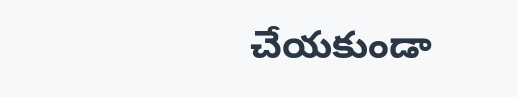చేయకుండా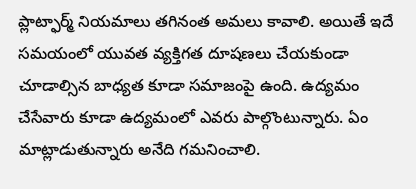ప్లాట్ఫార్మ్ నియమాలు తగినంత అమలు కావాలి. అయితే ఇదే సమయంలో యువత వ్యక్తిగత దూషణలు చేయకుండా చూడాల్సిన బాధ్యత కూడా సమాజంపై ఉంది. ఉద్యమం చేసేవారు కూడా ఉద్యమంలో ఎవరు పాల్గొంటున్నారు. ఏం మాట్లాడుతున్నారు అనేది గమనించాలి.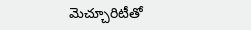మెచ్చూరిటీతో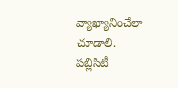వ్యాఖ్యానించేలా చూడాలి. పబ్లిసిటీ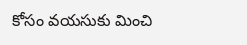కోసం వయసుకు మించి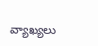వ్యాఖ్యలు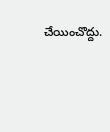చేయించొద్దు.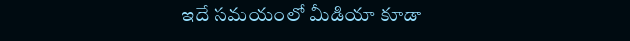ఇదే సమయంలో మీడియా కూడా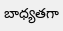బాధ్యతగా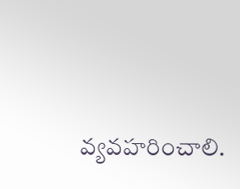వ్యవహరించాలి.